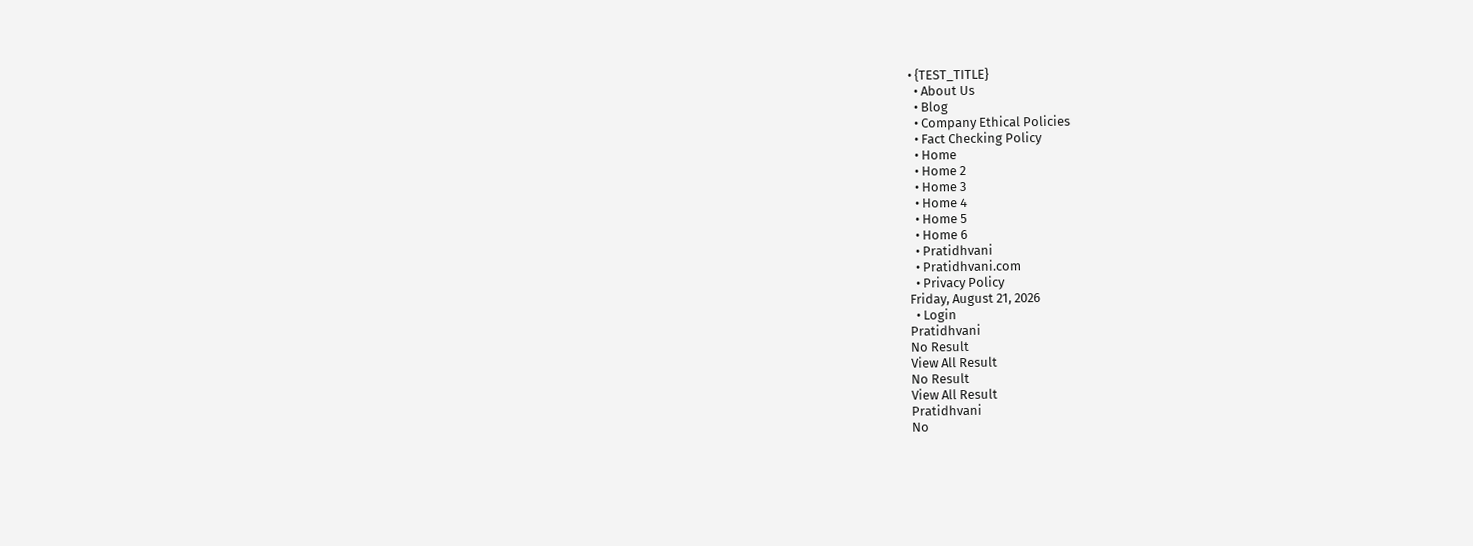• {TEST_TITLE}
  • About Us
  • Blog
  • Company Ethical Policies
  • Fact Checking Policy
  • Home
  • Home 2
  • Home 3
  • Home 4
  • Home 5
  • Home 6
  • Pratidhvani
  • Pratidhvani.com
  • Privacy Policy
Friday, August 21, 2026
  • Login
Pratidhvani
No Result
View All Result
No Result
View All Result
Pratidhvani
No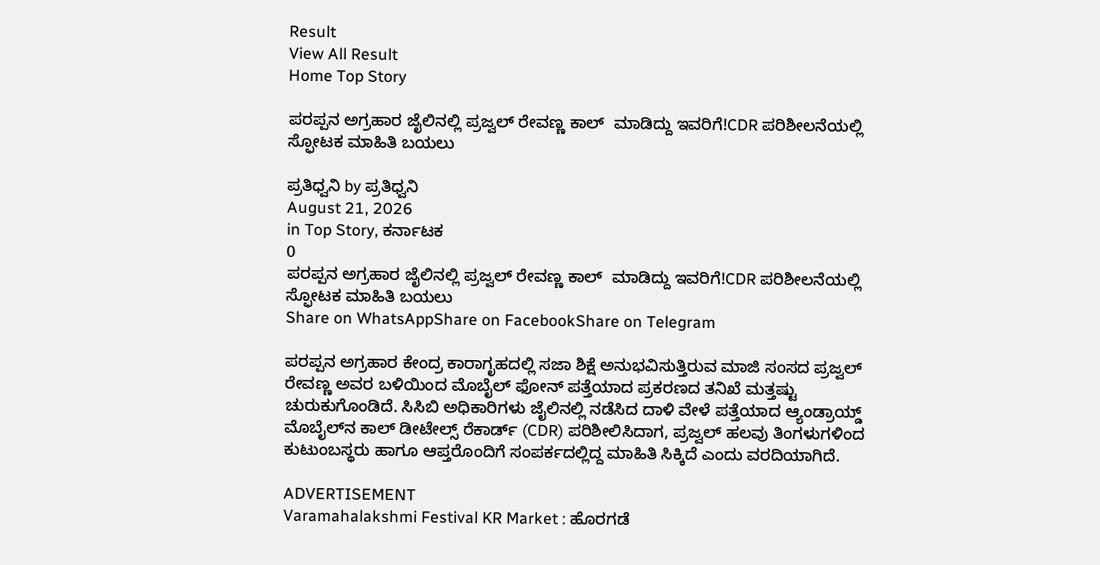Result
View All Result
Home Top Story

ಪರಪ್ಪನ ಅಗ್ರಹಾರ ಜೈಲಿನಲ್ಲಿ ಪ್ರಜ್ವಲ್ ರೇವಣ್ಣ ಕಾಲ್  ಮಾಡಿದ್ದು ಇವರಿಗೆ!CDR ಪರಿಶೀಲನೆಯಲ್ಲಿ ಸ್ಫೋಟಕ ಮಾಹಿತಿ ಬಯಲು

ಪ್ರತಿಧ್ವನಿ by ಪ್ರತಿಧ್ವನಿ
August 21, 2026
in Top Story, ಕರ್ನಾಟಕ
0
ಪರಪ್ಪನ ಅಗ್ರಹಾರ ಜೈಲಿನಲ್ಲಿ ಪ್ರಜ್ವಲ್ ರೇವಣ್ಣ ಕಾಲ್  ಮಾಡಿದ್ದು ಇವರಿಗೆ!CDR ಪರಿಶೀಲನೆಯಲ್ಲಿ ಸ್ಫೋಟಕ ಮಾಹಿತಿ ಬಯಲು
Share on WhatsAppShare on FacebookShare on Telegram

ಪರಪ್ಪನ ಅಗ್ರಹಾರ ಕೇಂದ್ರ ಕಾರಾಗೃಹದಲ್ಲಿ ಸಜಾ ಶಿಕ್ಷೆ ಅನುಭವಿಸುತ್ತಿರುವ ಮಾಜಿ ಸಂಸದ ಪ್ರಜ್ವಲ್ ರೇವಣ್ಣ ಅವರ ಬಳಿಯಿಂದ ಮೊಬೈಲ್ ಫೋನ್ ಪತ್ತೆಯಾದ ಪ್ರಕರಣದ ತನಿಖೆ ಮತ್ತಷ್ಟು ಚುರುಕುಗೊಂಡಿದೆ. ಸಿಸಿಬಿ ಅಧಿಕಾರಿಗಳು ಜೈಲಿನಲ್ಲಿ ನಡೆಸಿದ ದಾಳಿ ವೇಳೆ ಪತ್ತೆಯಾದ ಆ್ಯಂಡ್ರಾಯ್ಡ್ ಮೊಬೈಲ್‌ನ ಕಾಲ್ ಡೀಟೇಲ್ಸ್ ರೆಕಾರ್ಡ್‌ (CDR) ಪರಿಶೀಲಿಸಿದಾಗ, ಪ್ರಜ್ವಲ್ ಹಲವು ತಿಂಗಳುಗಳಿಂದ ಕುಟುಂಬಸ್ಥರು ಹಾಗೂ ಆಪ್ತರೊಂದಿಗೆ ಸಂಪರ್ಕದಲ್ಲಿದ್ದ ಮಾಹಿತಿ ಸಿಕ್ಕಿದೆ ಎಂದು ವರದಿಯಾಗಿದೆ.

ADVERTISEMENT
Varamahalakshmi Festival KR Market : ಹೊರಗಡೆ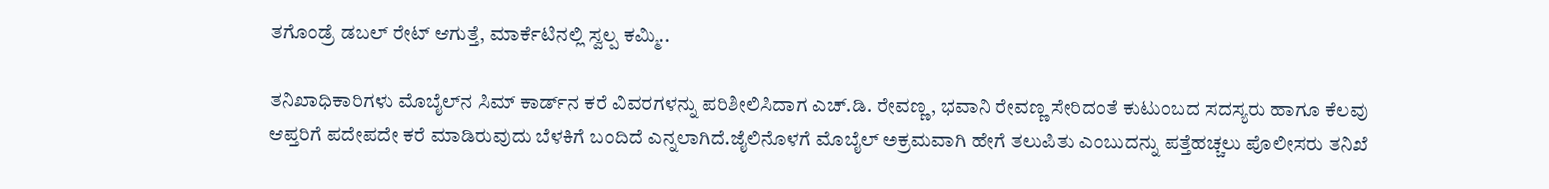ತಗೊಂಡ್ರೆ ಡಬಲ್ ರೇಟ್ ಆಗುತ್ತೆ, ಮಾರ್ಕೆಟಿನಲ್ಲಿ ಸ್ವಲ್ಪ ಕಮ್ಮಿ..

ತನಿಖಾಧಿಕಾರಿಗಳು ಮೊಬೈಲ್‌ನ ಸಿಮ್‌ ಕಾರ್ಡ್‌ನ ಕರೆ ವಿವರಗಳನ್ನು ಪರಿಶೀಲಿಸಿದಾಗ ಎಚ್.ಡಿ. ರೇವಣ್ಣ, ಭವಾನಿ ರೇವಣ್ಣ ಸೇರಿದಂತೆ ಕುಟುಂಬದ ಸದಸ್ಯರು ಹಾಗೂ ಕೆಲವು ಆಪ್ತರಿಗೆ ಪದೇಪದೇ ಕರೆ ಮಾಡಿರುವುದು ಬೆಳಕಿಗೆ ಬಂದಿದೆ ಎನ್ನಲಾಗಿದೆ.ಜೈಲಿನೊಳಗೆ ಮೊಬೈಲ್ ಅಕ್ರಮವಾಗಿ ಹೇಗೆ ತಲುಪಿತು ಎಂಬುದನ್ನು ಪತ್ತೆಹಚ್ಚಲು ಪೊಲೀಸರು ತನಿಖೆ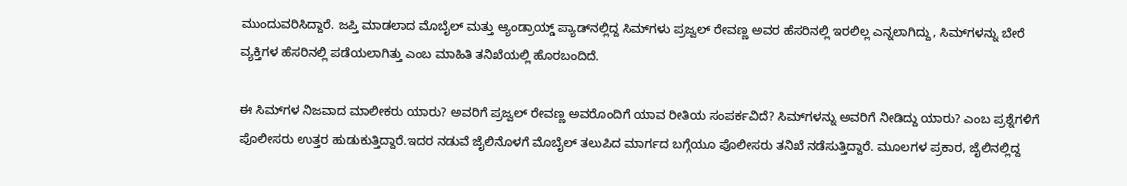ಮುಂದುವರಿಸಿದ್ದಾರೆ. ಜಪ್ತಿ ಮಾಡಲಾದ ಮೊಬೈಲ್ ಮತ್ತು ಆ್ಯಂಡ್ರಾಯ್ಡ್ ಪ್ಯಾಡ್‌ನಲ್ಲಿದ್ದ ಸಿಮ್‌ಗಳು ಪ್ರಜ್ವಲ್ ರೇವಣ್ಣ ಅವರ ಹೆಸರಿನಲ್ಲಿ ಇರಲಿಲ್ಲ ಎನ್ನಲಾಗಿದ್ದು, ಸಿಮ್‌ಗಳನ್ನು ಬೇರೆ ವ್ಯಕ್ತಿಗಳ ಹೆಸರಿನಲ್ಲಿ ಪಡೆಯಲಾಗಿತ್ತು ಎಂಬ ಮಾಹಿತಿ ತನಿಖೆಯಲ್ಲಿ ಹೊರಬಂದಿದೆ.

ಈ ಸಿಮ್‌ಗಳ ನಿಜವಾದ ಮಾಲೀಕರು ಯಾರು? ಅವರಿಗೆ ಪ್ರಜ್ವಲ್ ರೇವಣ್ಣ ಅವರೊಂದಿಗೆ ಯಾವ ರೀತಿಯ ಸಂಪರ್ಕವಿದೆ? ಸಿಮ್‌ಗಳನ್ನು ಅವರಿಗೆ ನೀಡಿದ್ದು ಯಾರು? ಎಂಬ ಪ್ರಶ್ನೆಗಳಿಗೆ ಪೊಲೀಸರು ಉತ್ತರ ಹುಡುಕುತ್ತಿದ್ದಾರೆ.ಇದರ ನಡುವೆ ಜೈಲಿನೊಳಗೆ ಮೊಬೈಲ್ ತಲುಪಿದ ಮಾರ್ಗದ ಬಗ್ಗೆಯೂ ಪೊಲೀಸರು ತನಿಖೆ ನಡೆಸುತ್ತಿದ್ದಾರೆ. ಮೂಲಗಳ ಪ್ರಕಾರ, ಜೈಲಿನಲ್ಲಿದ್ದ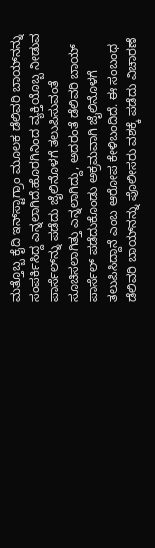ಮತ್ತೊಬ್ಬ ಕೈದಿ ಇನ್‌ಸ್ಟಾಗ್ರಾಂ ಮೂಲಕ ಡೆಲಿವರಿ ಬಾಯ್‌ನನ್ನು ಸಂಪರ್ಕಿಸಿದ್ದ ಎನ್ನಲಾಗಿದೆ.ಹೊರಗಿನಿಂದ ವ್ಯಕ್ತಿಯೊಬ್ಬ ನೀಡುವ ಪಾರ್ಸೆಲ್‌ನ್ನು ಪಡೆದು ಜೈಲಿನೊಳಗೆ ತಲುಪಿಸುವಂತೆ ಸೂಚಿಸಲಾಗಿತ್ತು ಎನ್ನಲಾಗಿದ್ದು, ಅದರಂತೆ ಡೆಲಿವರಿ ಬಾಯ್ ಪಾರ್ಸೆಲ್‌ ಪಡೆದುಕೊಂಡು ಅಕ್ರಮವಾಗಿ ಜೈಲಿನೊಳಗೆ ತಲುಪಿಸಿದ್ದಾನೆ ಎಂಬ ಆರೋಪ ಕೇಳಿಬಂದಿದೆ. ಈ ಸಂಬಂಧ ಡೆಲಿವರಿ ಬಾಯ್‌ನನ್ನು ಪೊಲೀಸರು ವಶಕ್ಕೆ ಪಡೆದು ವಿಚಾರಣೆ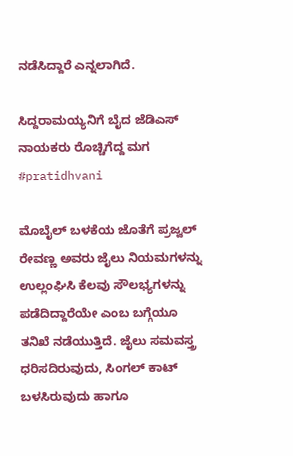ನಡೆಸಿದ್ದಾರೆ ಎನ್ನಲಾಗಿದೆ.

ಸಿದ್ದರಾಮಯ್ಯನಿಗೆ ಬೈದ ಜೆಡಿಎಸ್ ನಾಯಕರು ರೊಚ್ಚಿಗೆದ್ದ ಮಗ #pratidhvani

ಮೊಬೈಲ್ ಬಳಕೆಯ ಜೊತೆಗೆ ಪ್ರಜ್ವಲ್ ರೇವಣ್ಣ ಅವರು ಜೈಲು ನಿಯಮಗಳನ್ನು ಉಲ್ಲಂಘಿಸಿ ಕೆಲವು ಸೌಲಭ್ಯಗಳನ್ನು ಪಡೆದಿದ್ದಾರೆಯೇ ಎಂಬ ಬಗ್ಗೆಯೂ ತನಿಖೆ ನಡೆಯುತ್ತಿದೆ. ಜೈಲು ಸಮವಸ್ತ್ರ ಧರಿಸದಿರುವುದು, ಸಿಂಗಲ್ ಕಾಟ್ ಬಳಸಿರುವುದು ಹಾಗೂ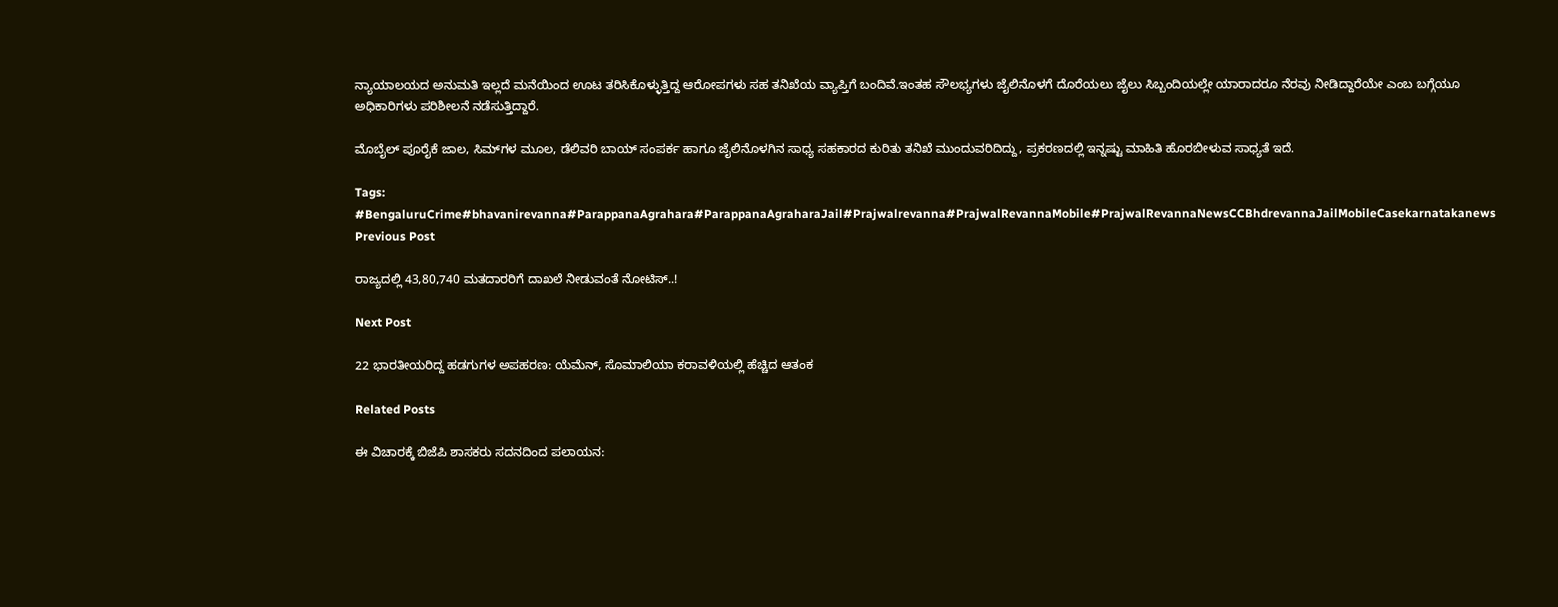ನ್ಯಾಯಾಲಯದ ಅನುಮತಿ ಇಲ್ಲದೆ ಮನೆಯಿಂದ ಊಟ ತರಿಸಿಕೊಳ್ಳುತ್ತಿದ್ದ ಆರೋಪಗಳು ಸಹ ತನಿಖೆಯ ವ್ಯಾಪ್ತಿಗೆ ಬಂದಿವೆ.ಇಂತಹ ಸೌಲಭ್ಯಗಳು ಜೈಲಿನೊಳಗೆ ದೊರೆಯಲು ಜೈಲು ಸಿಬ್ಬಂದಿಯಲ್ಲೇ ಯಾರಾದರೂ ನೆರವು ನೀಡಿದ್ದಾರೆಯೇ ಎಂಬ ಬಗ್ಗೆಯೂ ಅಧಿಕಾರಿಗಳು ಪರಿಶೀಲನೆ ನಡೆಸುತ್ತಿದ್ದಾರೆ.

ಮೊಬೈಲ್‌ ಪೂರೈಕೆ ಜಾಲ, ಸಿಮ್‌ಗಳ ಮೂಲ, ಡೆಲಿವರಿ ಬಾಯ್‌ ಸಂಪರ್ಕ ಹಾಗೂ ಜೈಲಿನೊಳಗಿನ ಸಾಧ್ಯ ಸಹಕಾರದ ಕುರಿತು ತನಿಖೆ ಮುಂದುವರಿದಿದ್ದು, ಪ್ರಕರಣದಲ್ಲಿ ಇನ್ನಷ್ಟು ಮಾಹಿತಿ ಹೊರಬೀಳುವ ಸಾಧ್ಯತೆ ಇದೆ.

Tags: #BengaluruCrime#bhavanirevanna#ParappanaAgrahara#ParappanaAgraharaJail#Prajwalrevanna#PrajwalRevannaMobile#PrajwalRevannaNewsCCBhdrevannaJailMobileCasekarnatakanews
Previous Post

ರಾಜ್ಯದಲ್ಲಿ 43,80,740 ಮತದಾರರಿಗೆ ದಾಖಲೆ‌ ನೀಡುವಂತೆ ನೋಟಿಸ್..!

Next Post

22 ಭಾರತೀಯರಿದ್ದ ಹಡಗುಗಳ ಅಪಹರಣ: ಯೆಮೆನ್, ಸೊಮಾಲಿಯಾ ಕರಾವಳಿಯಲ್ಲಿ ಹೆಚ್ಚಿದ ಆತಂಕ

Related Posts

ಈ ವಿಚಾರಕ್ಕೆ ಬಿಜೆಪಿ ಶಾಸಕರು ಸದನದಿಂದ ಪಲಾಯನ: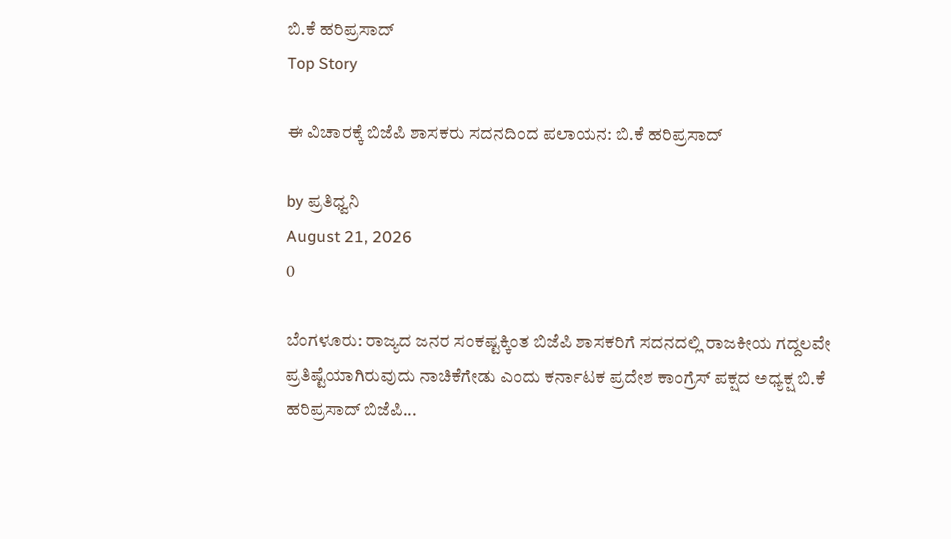ಬಿ.ಕೆ ಹರಿಪ್ರಸಾದ್
Top Story

ಈ ವಿಚಾರಕ್ಕೆ ಬಿಜೆಪಿ ಶಾಸಕರು ಸದನದಿಂದ ಪಲಾಯನ: ಬಿ.ಕೆ ಹರಿಪ್ರಸಾದ್

by ಪ್ರತಿಧ್ವನಿ
August 21, 2026
0

ಬೆಂಗಳೂರು: ರಾಜ್ಯದ ಜನರ ಸಂಕಷ್ಟಕ್ಕಿಂತ ಬಿಜೆಪಿ ಶಾಸಕರಿಗೆ ಸದನದಲ್ಲಿ ರಾಜಕೀಯ ಗದ್ದಲವೇ ಪ್ರತಿಷ್ಟೆಯಾಗಿರುವುದು ನಾಚಿಕೆಗೇಡು ಎಂದು ಕರ್ನಾಟಕ ಪ್ರದೇಶ ಕಾಂಗ್ರೆಸ್ ಪಕ್ಷದ ಅಧ್ಯಕ್ಷ ಬಿ.ಕೆ ಹರಿಪ್ರಸಾದ್ ಬಿಜೆಪಿ...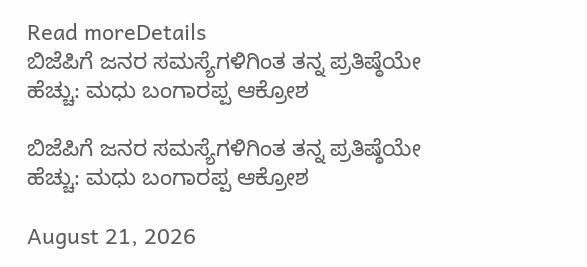Read moreDetails
ಬಿಜೆಪಿಗೆ ಜನರ ಸಮಸ್ಯೆಗಳಿಗಿಂತ ತನ್ನ ಪ್ರತಿಷ್ಠೆಯೇ ಹೆಚ್ಚು: ಮಧು ಬಂಗಾರಪ್ಪ ಆಕ್ರೋಶ

ಬಿಜೆಪಿಗೆ ಜನರ ಸಮಸ್ಯೆಗಳಿಗಿಂತ ತನ್ನ ಪ್ರತಿಷ್ಠೆಯೇ ಹೆಚ್ಚು: ಮಧು ಬಂಗಾರಪ್ಪ ಆಕ್ರೋಶ

August 21, 2026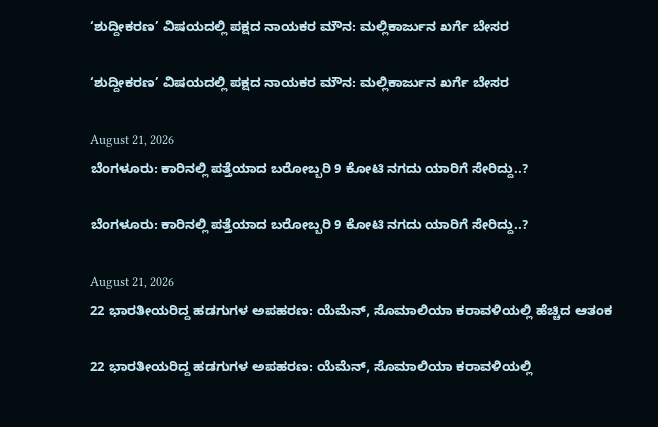‘ಶುದ್ದೀಕರಣ’ ವಿಷಯದಲ್ಲಿ ಪಕ್ಷದ ನಾಯಕರ ಮೌನ: ಮಲ್ಲಿಕಾರ್ಜುನ ಖರ್ಗೆ ಬೇಸರ

‘ಶುದ್ದೀಕರಣ’ ವಿಷಯದಲ್ಲಿ ಪಕ್ಷದ ನಾಯಕರ ಮೌನ: ಮಲ್ಲಿಕಾರ್ಜುನ ಖರ್ಗೆ ಬೇಸರ

August 21, 2026
ಬೆಂಗಳೂರು: ಕಾರಿನಲ್ಲಿ ಪತ್ತೆಯಾದ ಬರೋಬ್ಬರಿ 9 ಕೋಟಿ ನಗದು ಯಾರಿಗೆ ಸೇರಿದ್ದು..?

ಬೆಂಗಳೂರು: ಕಾರಿನಲ್ಲಿ ಪತ್ತೆಯಾದ ಬರೋಬ್ಬರಿ 9 ಕೋಟಿ ನಗದು ಯಾರಿಗೆ ಸೇರಿದ್ದು..?

August 21, 2026
22 ಭಾರತೀಯರಿದ್ದ ಹಡಗುಗಳ ಅಪಹರಣ: ಯೆಮೆನ್, ಸೊಮಾಲಿಯಾ ಕರಾವಳಿಯಲ್ಲಿ ಹೆಚ್ಚಿದ ಆತಂಕ

22 ಭಾರತೀಯರಿದ್ದ ಹಡಗುಗಳ ಅಪಹರಣ: ಯೆಮೆನ್, ಸೊಮಾಲಿಯಾ ಕರಾವಳಿಯಲ್ಲಿ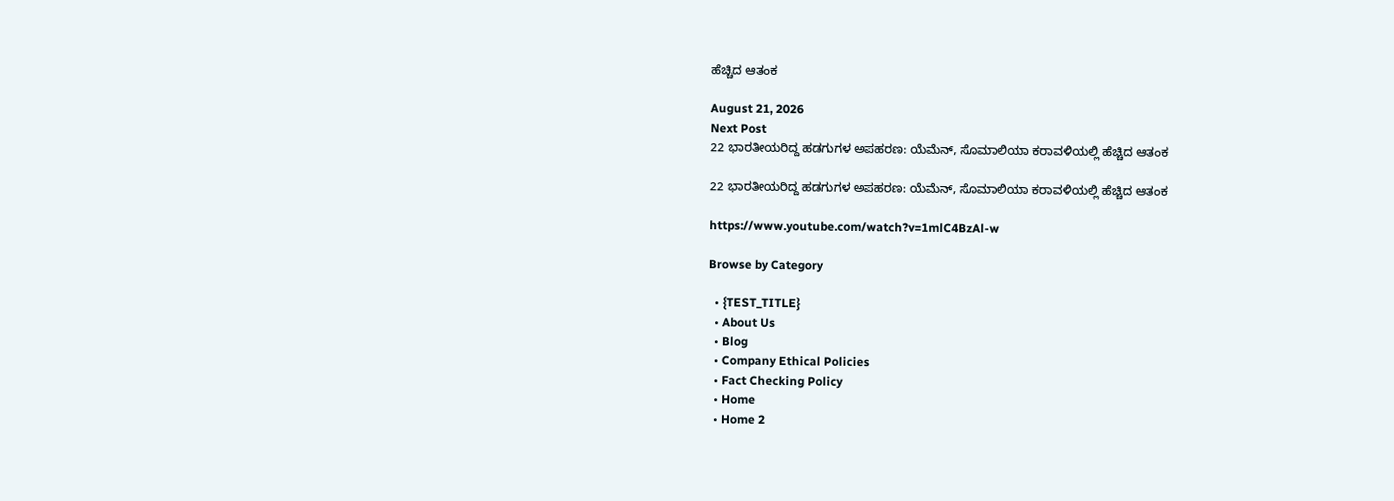ಹೆಚ್ಚಿದ ಆತಂಕ

August 21, 2026
Next Post
22 ಭಾರತೀಯರಿದ್ದ ಹಡಗುಗಳ ಅಪಹರಣ: ಯೆಮೆನ್, ಸೊಮಾಲಿಯಾ ಕರಾವಳಿಯಲ್ಲಿ ಹೆಚ್ಚಿದ ಆತಂಕ

22 ಭಾರತೀಯರಿದ್ದ ಹಡಗುಗಳ ಅಪಹರಣ: ಯೆಮೆನ್, ಸೊಮಾಲಿಯಾ ಕರಾವಳಿಯಲ್ಲಿ ಹೆಚ್ಚಿದ ಆತಂಕ

https://www.youtube.com/watch?v=1mlC4BzAl-w

Browse by Category

  • {TEST_TITLE}
  • About Us
  • Blog
  • Company Ethical Policies
  • Fact Checking Policy
  • Home
  • Home 2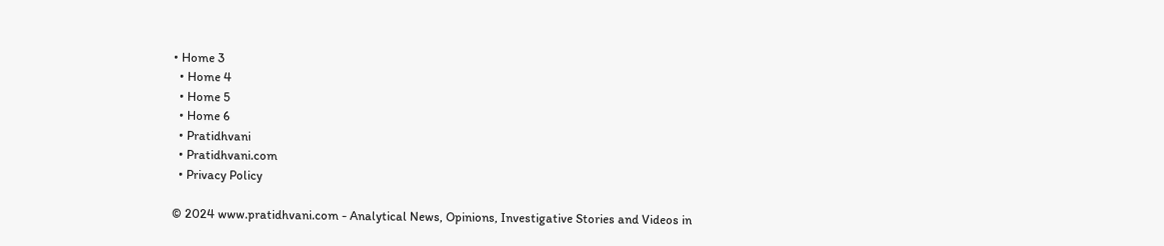• Home 3
  • Home 4
  • Home 5
  • Home 6
  • Pratidhvani
  • Pratidhvani.com
  • Privacy Policy

© 2024 www.pratidhvani.com - Analytical News, Opinions, Investigative Stories and Videos in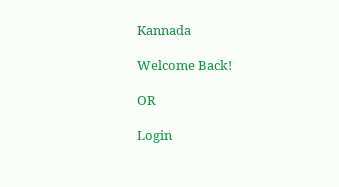Kannada

Welcome Back!

OR

Login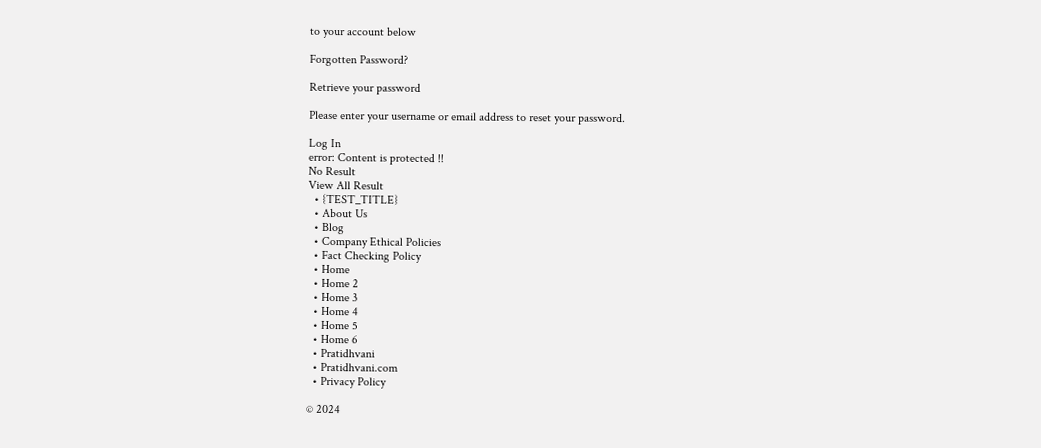to your account below

Forgotten Password?

Retrieve your password

Please enter your username or email address to reset your password.

Log In
error: Content is protected !!
No Result
View All Result
  • {TEST_TITLE}
  • About Us
  • Blog
  • Company Ethical Policies
  • Fact Checking Policy
  • Home
  • Home 2
  • Home 3
  • Home 4
  • Home 5
  • Home 6
  • Pratidhvani
  • Pratidhvani.com
  • Privacy Policy

© 2024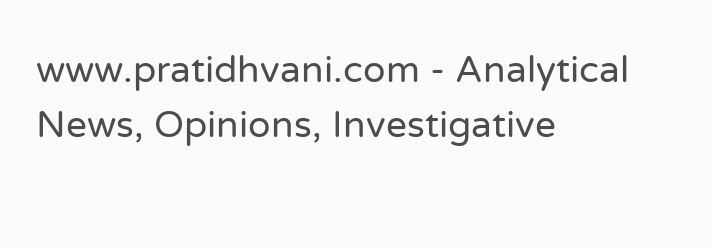www.pratidhvani.com - Analytical News, Opinions, Investigative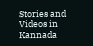Stories and Videos in Kannada